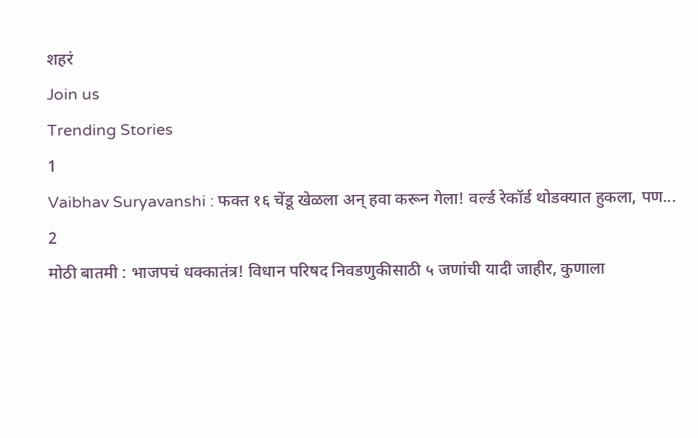शहरं
Join us
Trending Stories
1
Vaibhav Suryavanshi : फक्त १६ चेंडू खेळला अन् हवा करून गेला! वर्ल्ड रेकॉर्ड थोडक्यात हुकला, पण...
2
मोठी बातमी : भाजपचं धक्कातंत्र! विधान परिषद निवडणुकीसाठी ५ जणांची यादी जाहीर, कुणाला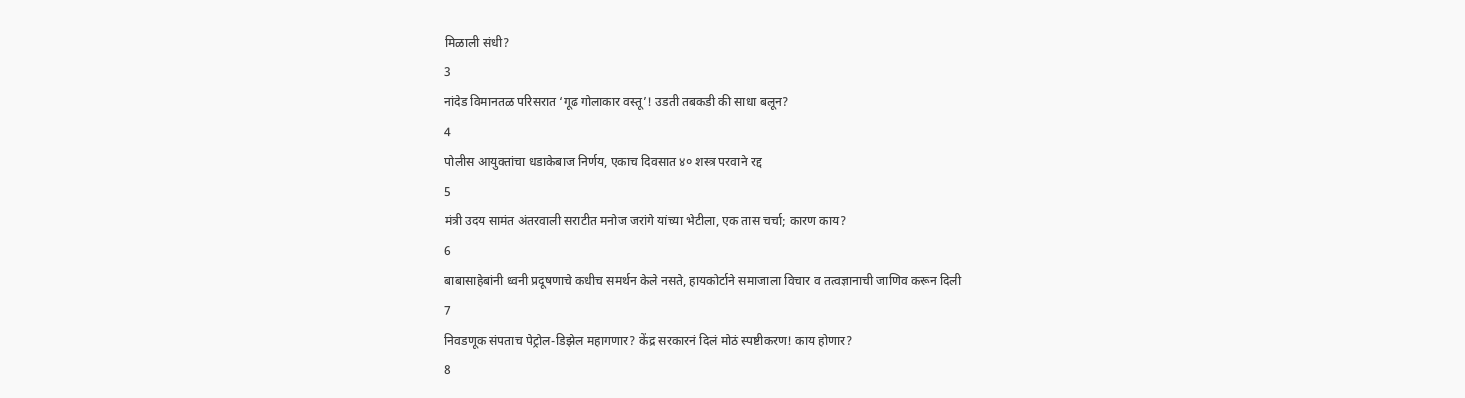मिळाली संधी?
3
नांदेड विमानतळ परिसरात ‘गूढ गोलाकार वस्तू’! उडती तबकडी की साधा बलून?
4
पोलीस आयुक्तांचा धडाकेबाज निर्णय, एकाच दिवसात ४० शस्त्र परवाने रद्द
5
मंत्री उदय सामंत अंतरवाली सराटीत मनोज जरांगे यांच्या भेटीला, एक तास चर्चा; कारण काय?
6
बाबासाहेबांनी ध्वनी प्रदूषणाचे कधीच समर्थन केले नसते, हायकोर्टाने समाजाला विचार व तत्वज्ञानाची जाणिव करून दिली
7
निवडणूक संपताच पेट्रोल-डिझेल महागणार? केंद्र सरकारनं दिलं मोठं स्पष्टीकरण! काय होणार?
8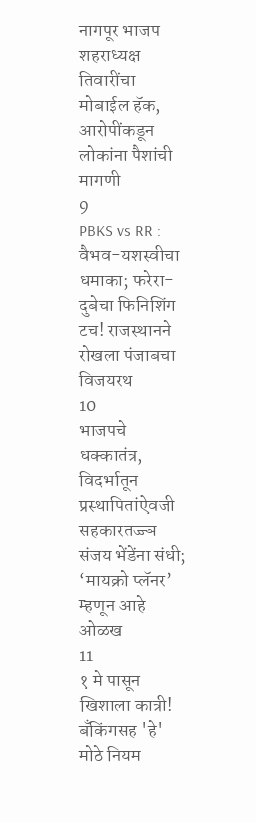नागपूर भाजप शहराध्यक्ष तिवारींचा मोबाईल हॅक, आरोपींकडून लोकांना पैशांची मागणी
9
PBKS vs RR : वैभव-यशस्वीचा धमाका; फरेरा-दुबेचा फिनिशिंग टच! राजस्थानने रोखला पंजाबचा विजयरथ
10
भाजपचे धक्कातंत्र, विदर्भातून प्रस्थापितांऐवजी सहकारतज्ज्ञ संजय भेंडेंना संधी; ‘मायक्रो प्लॅनर’ म्हणून आहे ओळख
11
१ मे पासून खिशाला कात्री! बँकिंगसह 'हे' मोठे नियम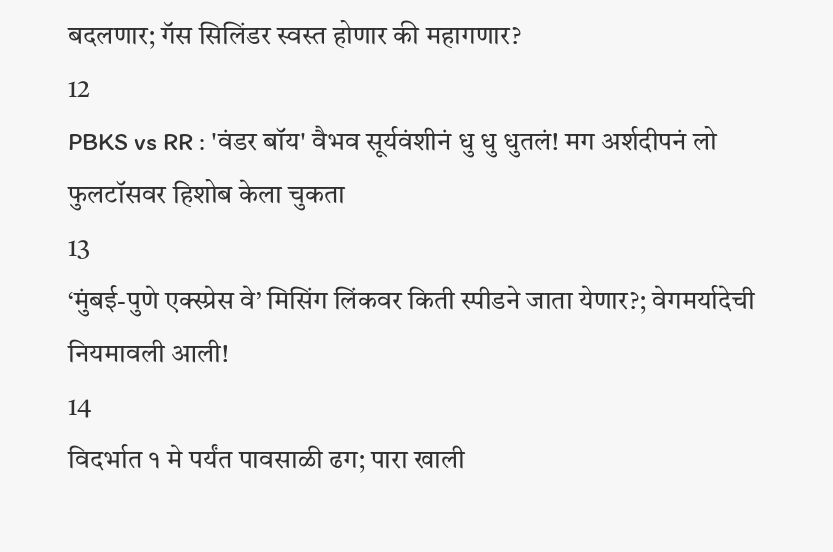बदलणार; गॅस सिलिंडर स्वस्त होणार की महागणार?
12
PBKS vs RR : 'वंडर बॉय' वैभव सूर्यवंशीनं धु धु धुतलं! मग अर्शदीपनं लो फुलटॉसवर हिशोब केला चुकता
13
‘मुंबई-पुणे एक्स्प्रेस वे’ मिसिंग लिंकवर किती स्पीडने जाता येणार?; वेगमर्यादेची नियमावली आली!
14
विदर्भात १ मे पर्यंत पावसाळी ढग; पारा खाली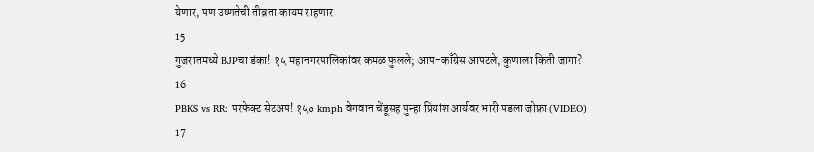येणार, पण उष्णतेची तीव्रता कायम राहणार
15
गुजरातमध्ये BJPचा डंका! १५ महानगरपालिकांवर कमळ फुलले; आप-काँग्रेस आपटले, कुणाला किती जागा?
16
PBKS vs RR: परफेक्ट सेटअप! १५० kmph वेगवान चेंडूसह पुन्हा प्रियांश आर्यवर भारी पडला जोफ्रा (VIDEO)
17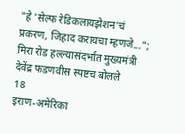"हे 'सेल्फ रेडिकलायझेशन'चं प्रकरण, जिहाद करायचा म्हणजे..."; मिरा रोड हल्ल्यासंदर्भात मुख्यमंत्री देवेंद्र फडणवीस स्पष्टच बोलले
18
इराण-अमेरिका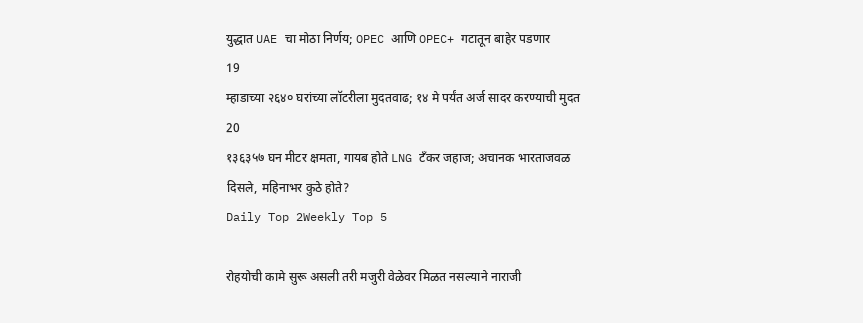युद्धात UAE चा मोठा निर्णय; OPEC आणि OPEC+ गटातून बाहेर पडणार
19
म्हाडाच्या २६४० घरांच्या लॉटरीला मुदतवाढ; १४ मे पर्यंत अर्ज सादर करण्याची मुदत
20
१३६३५७ घन मीटर क्षमता, गायब होते LNG टँकर जहाज; अचानक भारताजवळ दिसले, महिनाभर कुठे होते?
Daily Top 2Weekly Top 5

रोहयोची कामे सुरू असली तरी मजुरी वेळेवर मिळत नसल्याने नाराजी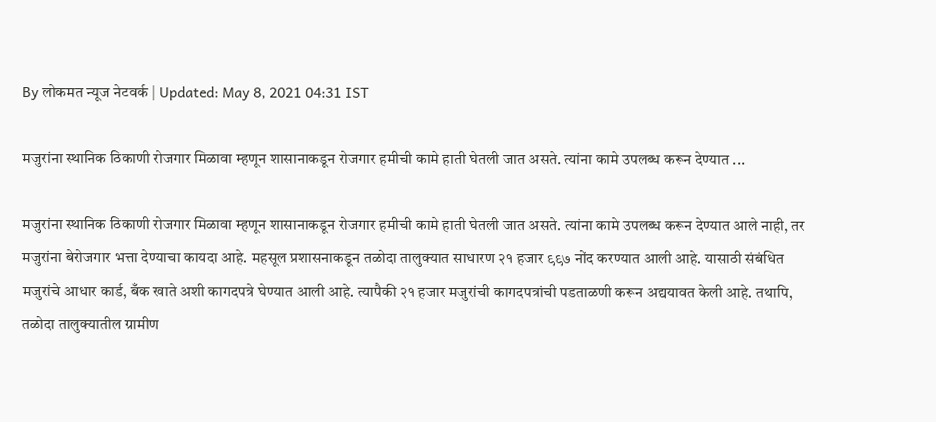By लोकमत न्यूज नेटवर्क | Updated: May 8, 2021 04:31 IST

मजुरांना स्थानिक ठिकाणी रोजगार मिळावा म्हणून शासानाकडून रोजगार हमीची कामे हाती घेतली जात असते. त्यांना कामे उपलब्ध करून देण्यात ...

मजुरांना स्थानिक ठिकाणी रोजगार मिळावा म्हणून शासानाकडून रोजगार हमीची कामे हाती घेतली जात असते. त्यांना कामे उपलब्ध करून देण्यात आले नाही, तर मजुरांना बेरोजगार भत्ता देण्याचा कायदा आहे. महसूल प्रशासनाकडून तळोदा तालुक्यात साधारण २१ हजार ९९७ नोंद करण्यात आली आहे. यासाठी संबंधित मजुरांचे आधार कार्ड, बँक खाते अशी कागदपत्रे घेण्यात आली आहे. त्यापैकी २१ हजार मजुरांची कागदपत्रांची पडताळणी करून अद्ययावत केली आहे. तथापि, तळोदा तालुक्यातील ग्रामीण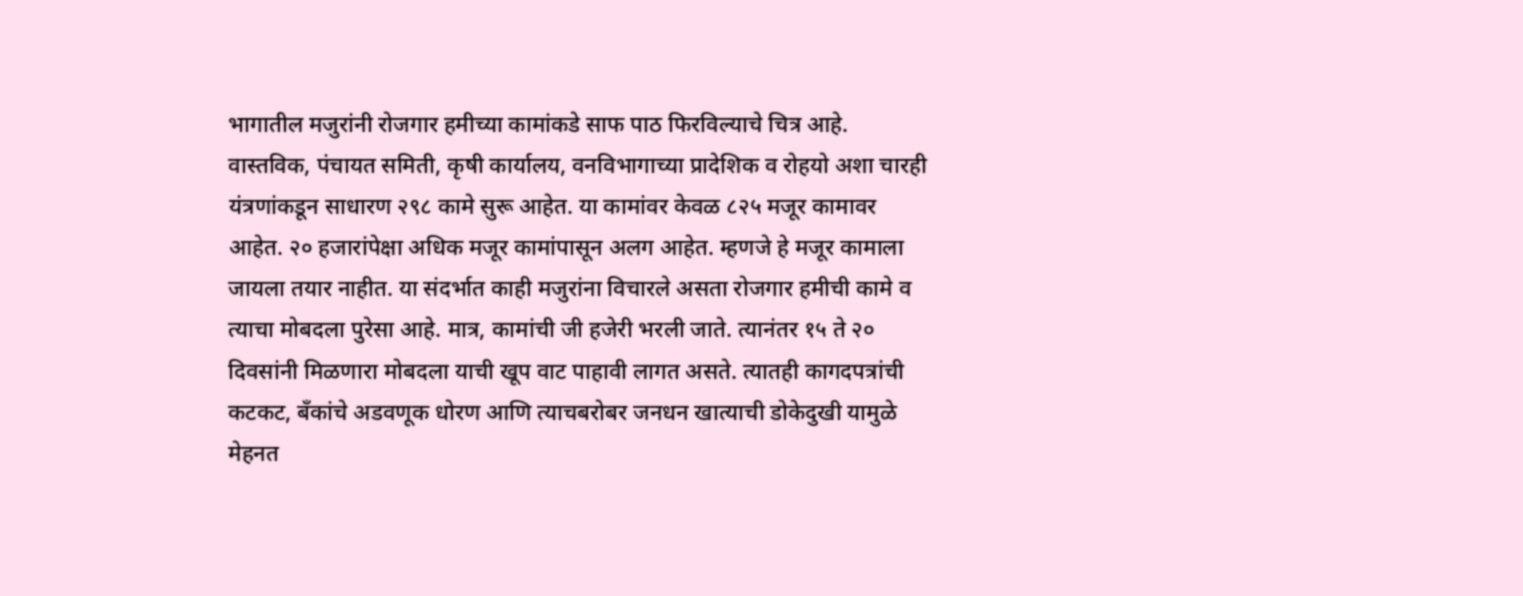भागातील मजुरांनी रोजगार हमीच्या कामांकडे साफ पाठ फिरविल्याचे चित्र आहे. वास्तविक, पंचायत समिती, कृषी कार्यालय, वनविभागाच्या प्रादेशिक व रोहयो अशा चारही यंत्रणांकडून साधारण २९८ कामे सुरू आहेत. या कामांवर केवळ ८२५ मजूर कामावर आहेत. २० हजारांपेक्षा अधिक मजूर कामांपासून अलग आहेत. म्हणजे हे मजूर कामाला जायला तयार नाहीत. या संदर्भात काही मजुरांना विचारले असता रोजगार हमीची कामे व त्याचा मोबदला पुरेसा आहे. मात्र, कामांची जी हजेरी भरली जाते. त्यानंतर १५ ते २० दिवसांनी मिळणारा मोबदला याची खूप वाट पाहावी लागत असते. त्यातही कागदपत्रांची कटकट, बँकांचे अडवणूक धोरण आणि त्याचबरोबर जनधन खात्याची डोकेदुखी यामुळे मेहनत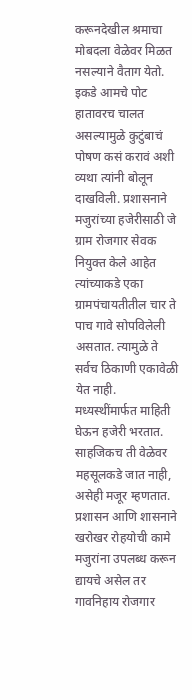करूनदेखील श्रमाचा मोबदला वेळेवर मिळत नसल्याने वैताग येतो. इकडे आमचे पोट हातावरच चालत असल्यामुळे कुटुंबाचं पोषण कसं करावं अशी व्यथा त्यांनी बोलून दाखविली. प्रशासनाने मजुरांच्या हजेरीसाठी जे ग्राम रोजगार सेवक नियुक्त केले आहेत त्यांच्याकडे एका ग्रामपंचायतीतील चार ते पाच गावे सोपविलेली असतात. त्यामुळे ते सर्वच ठिकाणी एकावेळी येत नाही. मध्यस्थींमार्फत माहिती घेऊन हजेरी भरतात. साहजिकच ती वेळेवर महसूलकडे जात नाही, असेही मजूर म्हणतात. प्रशासन आणि शासनाने खरोखर रोहयोची कामे मजुरांना उपलब्ध करून द्यायचे असेल तर गावनिहाय रोजगार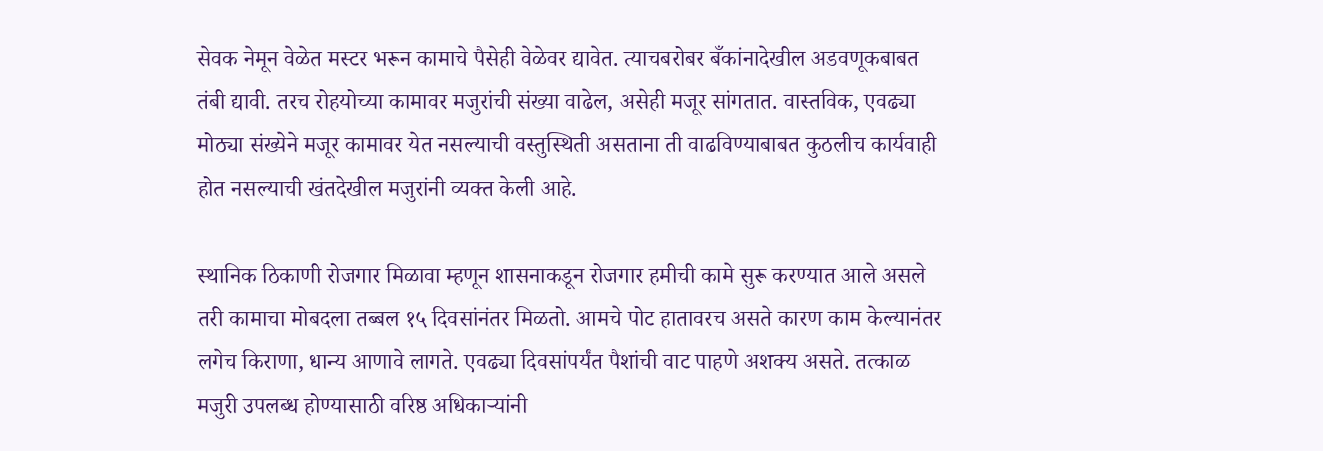सेवक नेमून वेळेत मस्टर भरून कामाचे पैसेही वेळेवर द्यावेत. त्याचबरोबर बँकांनादेखील अडवणूकबाबत तंबी द्यावी. तरच रोहयोच्या कामावर मजुरांची संख्या वाढेल, असेही मजूर सांगतात. वास्तविक, एवढ्या मोठ्या संख्येने मजूर कामावर येत नसल्याची वस्तुस्थिती असताना ती वाढविण्याबाबत कुठलीच कार्यवाही होत नसल्याची खंतदेखील मजुरांनी व्यक्त केली आहे.

स्थानिक ठिकाणी रोजगार मिळावा म्हणून शासनाकडून रोजगार हमीची कामे सुरू करण्यात आले असले तरी कामाचा मोबदला तब्बल १५ दिवसांनंतर मिळतो. आमचे पोट हातावरच असते कारण काम केल्यानंतर लगेच किराणा, धान्य आणावे लागते. एवढ्या दिवसांपर्यंत पैशांची वाट पाहणे अशक्य असते. तत्काळ मजुरी उपलब्ध होण्यासाठी वरिष्ठ अधिकाऱ्यांनी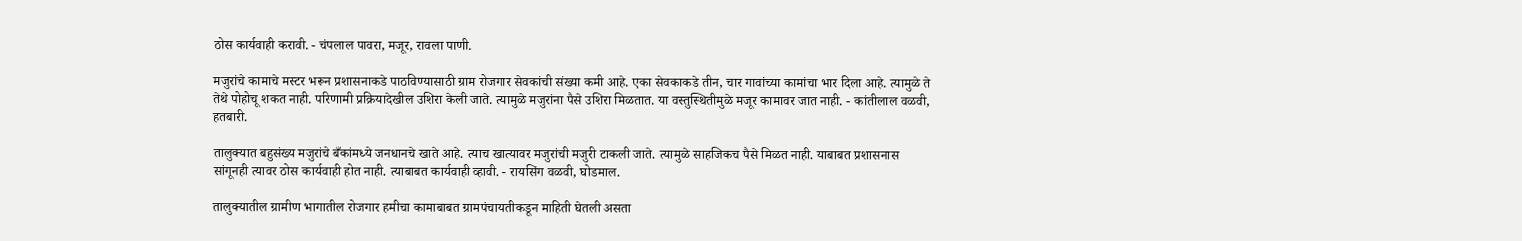ठोस कार्यवाही करावी. - चंपलाल पावरा, मजूर, रावला पाणी.

मजुरांचे कामाचे मस्टर भरून प्रशासनाकडे पाठविण्यासाठी ग्राम रोजगार सेवकांची संख्या कमी आहे. एका सेवकाकडे तीन, चार गावांच्या कामांचा भार दिला आहे. त्यामुळे ते तेथे पोहोचू शकत नाही. परिणामी प्रक्रियादेखील उशिरा केली जाते. त्यामुळे मजुरांना पैसे उशिरा मिळतात. या वस्तुस्थितीमुळे मजूर कामावर जात नाही. - कांतीलाल वळवी, हतबारी.

तालुक्यात बहुसंख्य मजुरांचे बँकांमध्ये जनधानचे खाते आहे. त्याच खात्यावर मजुरांची मजुरी टाकली जाते. त्यामुळे साहजिकच पैसे मिळत नाही. याबाबत प्रशासनास सांगूनही त्यावर ठोस कार्यवाही होत नाही. त्याबाबत कार्यवाही व्हावी. - रायसिंग वळवी, घोडमाल.

तालुक्यातील ग्रामीण भागातील रोजगार हमीचा कामाबाबत ग्रामपंचायतीकडून माहिती घेतली असता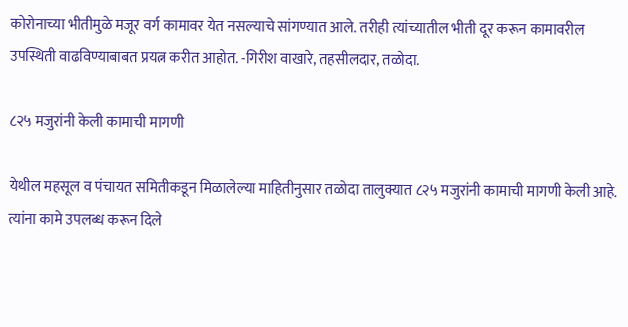कोरोनाच्या भीतीमुळे मजूर वर्ग कामावर येत नसल्याचे सांगण्यात आले. तरीही त्यांच्यातील भीती दूर करून कामावरील उपस्थिती वाढविण्याबाबत प्रयत्न करीत आहोत. -गिरीश वाखारे, तहसीलदार, तळोदा.

८२५ मजुरांनी केली कामाची मागणी

येथील महसूल व पंचायत समितीकडून मिळालेल्या माहितीनुसार तळोदा तालुक्यात ८२५ मजुरांनी कामाची मागणी केली आहे. त्यांना कामे उपलब्ध करून दिले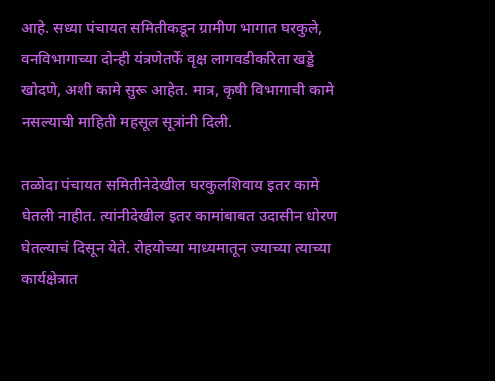आहे. सध्या पंचायत समितीकडून ग्रामीण भागात घरकुले, वनविभागाच्या दोन्ही यंत्रणेतर्फे वृक्ष लागवडीकरिता खड्डे खोदणे, अशी कामे सुरू आहेत. मात्र, कृषी विभागाची कामे नसल्याची माहिती महसूल सूत्रांनी दिली.

तळोदा पंचायत समितीनेदेखील घरकुलशिवाय इतर कामे घेतली नाहीत. त्यांनीदेखील इतर कामांबाबत उदासीन धोरण घेतल्याचं दिसून येते. रोहयोच्या माध्यमातून ज्याच्या त्याच्या कार्यक्षेत्रात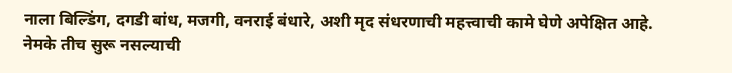नाला बिल्डिंग, दगडी बांध, मजगी, वनराई बंधारे, अशी मृद संधरणाची महत्त्वाची कामे घेणे अपेक्षित आहे. नेमके तीच सुरू नसल्याची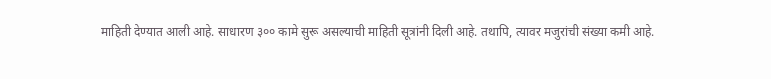माहिती देण्यात आली आहे. साधारण ३०० कामे सुरू असल्याची माहिती सूत्रांनी दिली आहे. तथापि, त्यावर मजुरांची संख्या कमी आहे.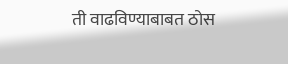ती वाढविण्याबाबत ठोस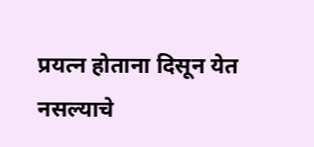प्रयत्न होताना दिसून येत नसल्याचे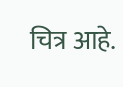चित्र आहे.